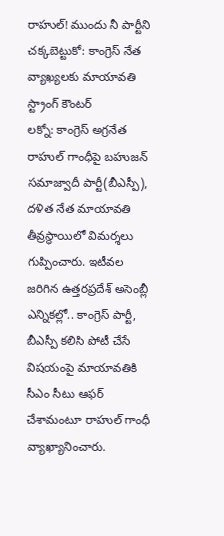రాహుల్! ముందు నీ పార్టీని చక్కబెట్టుకో: కాంగ్రెస్ నేత వ్యాఖ్యలకు మాయావతి స్ట్రాంగ్ కౌంటర్
లక్నో: కాంగ్రెస్ అగ్రనేత రాహుల్ గాంధీపై బహుజన్ సమాజ్వాదీ పార్టీ(బీఎస్పీ), దళిత నేత మాయావతి తీవ్రస్థాయిలో విమర్శలు గుప్పించారు. ఇటీవల జరిగిన ఉత్తరప్రదేశ్ అసెంబ్లీ ఎన్నికల్లో.. కాంగ్రెస్ పార్టీ, బీఎస్పీ కలిసి పోటీ చేసే విషయంపై మాయావతికి సీఎం సీటు ఆఫర్ చేశామంటూ రాహుల్ గాంధీ వ్యాఖ్యానించారు.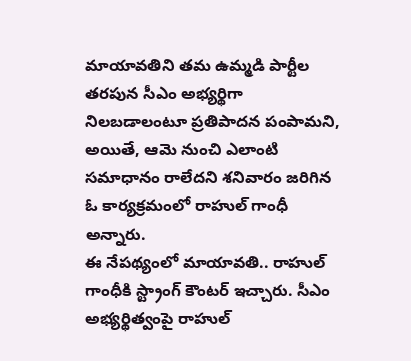మాయావతిని తమ ఉమ్మడి పార్టీల తరపున సీఎం అభ్యర్థిగా నిలబడాలంటూ ప్రతిపాదన పంపామని, అయితే, ఆమె నుంచి ఎలాంటి సమాధానం రాలేదని శనివారం జరిగిన ఓ కార్యక్రమంలో రాహుల్ గాంధీ అన్నారు.
ఈ నేపథ్యంలో మాయావతి.. రాహుల్ గాంధీకి స్ట్రాంగ్ కౌంటర్ ఇచ్చారు. సీఎం అభ్యర్థిత్వంపై రాహుల్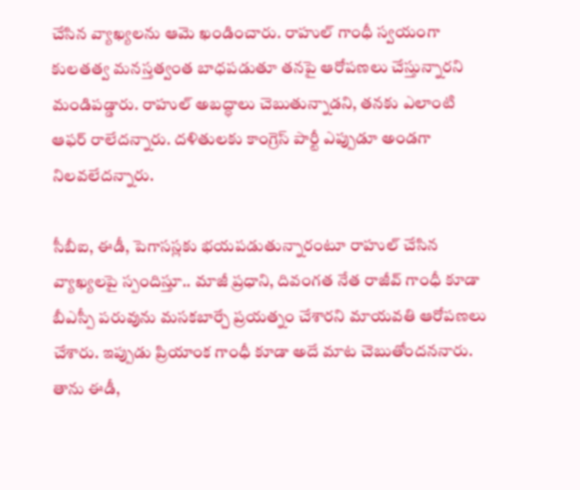చేసిన వ్యాఖ్యలను ఆమె ఖండించారు. రాహుల్ గాంధీ స్వయంగా కులతత్వ మనస్తత్వంత బాధపడుతూ తనపై ఆరోపణలు చేస్తున్నారని మండిపడ్డారు. రాహుల్ అబద్ధాలు చెబుతున్నాడని, తనకు ఎలాంటి ఆఫర్ రాలేదన్నారు. దళితులకు కాంగ్రెస్ పార్టీ ఎప్పుడూ అండగా నిలవలేదన్నారు.

సీబీఐ, ఈడీ, పెగాసస్లకు భయపడుతున్నారంటూ రాహుల్ చేసిన వ్యాఖ్యలపై స్పందిస్తూ.. మాజీ ప్రధాని, దివంగత నేత రాజీవ్ గాంధీ కూడా బీఎస్పీ పరువును మసకబార్చే ప్రయత్నం చేశారని మాయవతి ఆరోపణలు చేశారు. ఇప్పుడు ప్రియాంక గాంధీ కూడా అదే మాట చెబుతోందననారు. తాను ఈడీ,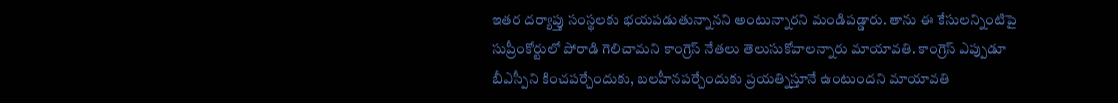ఇతర దర్యాప్తు సంస్థలకు భయపడుతున్నానని అంటున్నారని మండిపడ్డారు. తాను ఈ కేసులన్నింటిపై సుప్రీంకోర్టులో పోరాడి గెలిచామని కాంగ్రెస్ నేతలు తెలుసుకోవాలన్నారు మాయావతి. కాంగ్రెస్ ఎప్పుడూ బీఎస్పీని కించపర్చేందుకు, బలహీనపర్చేందుకు ప్రయత్నిస్తూనే ఉంటుందని మాయావతి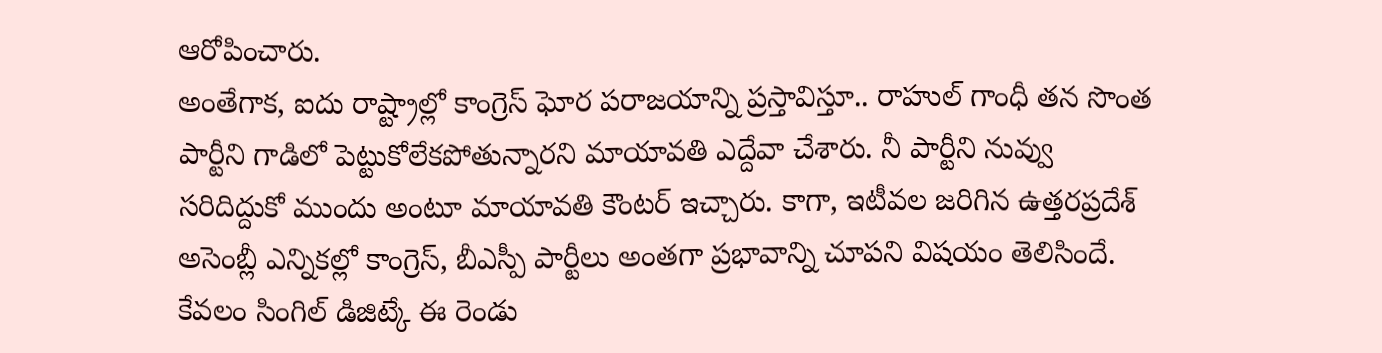ఆరోపించారు.
అంతేగాక, ఐదు రాష్ట్రాల్లో కాంగ్రెస్ ఘోర పరాజయాన్ని ప్రస్తావిస్తూ.. రాహుల్ గాంధీ తన సొంత పార్టీని గాడిలో పెట్టుకోలేకపోతున్నారని మాయావతి ఎద్దేవా చేశారు. నీ పార్టీని నువ్వు సరిదిద్దుకో ముందు అంటూ మాయావతి కౌంటర్ ఇచ్చారు. కాగా, ఇటీవల జరిగిన ఉత్తరప్రదేశ్ అసెంబ్లీ ఎన్నికల్లో కాంగ్రెస్, బీఎస్పీ పార్టీలు అంతగా ప్రభావాన్ని చూపని విషయం తెలిసిందే. కేవలం సింగిల్ డిజిట్కే ఈ రెండు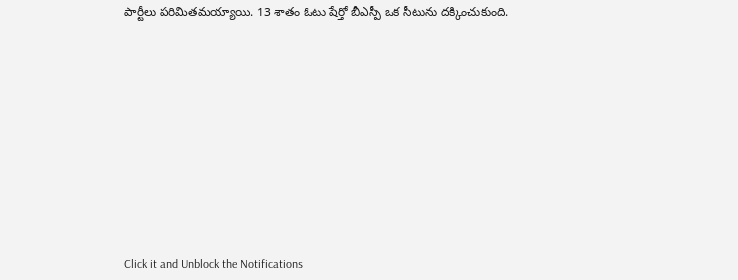పార్టీలు పరిమితమయ్యాయి. 13 శాతం ఓటు షేర్తో బీఎస్పీ ఒక సీటును దక్కించుకుంది.












Click it and Unblock the Notifications